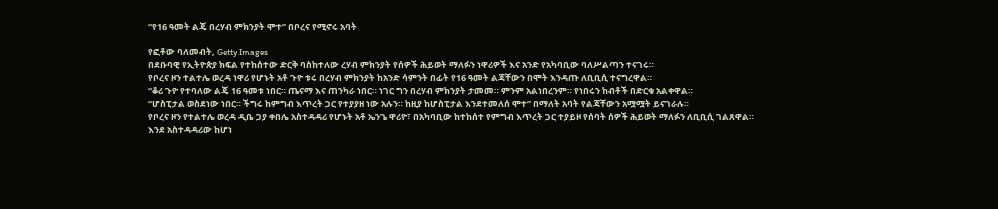“የ16 ዓመት ልጄ በረሃብ ምክንያት ሞተ” በቦረና የሚኖሩ አባት

የፎቶው ባለመብት, Getty Images
በደቡባዊ የኢትዮጵያ ክፍል የተከሰተው ድርቅ ባስከተለው ረሃብ ምክንያት የሰዎች ሕይወት ማለፉን ነዋሪዎች እና አንድ የአካባቢው ባለሥልጣን ተናገሩ።
የቦረና ዞን ተልተሌ ወረዳ ነዋሪ የሆኑት አቶ ጉዮ ቱሩ በረሃብ ምክንያት ከአንድ ሳምንት በፊት የ16 ዓመት ልጃቸውን በሞት እንዳጡ ለቢቢሲ ተናግረዋል።
“ቆሪ ጉዮ የተባለው ልጄ 16 ዓመቱ ነበር። ጤናማ እና ጠንካራ ነበር። ነገር ግን በረሃብ ምክንያት ታመመ። ምንም አልነበረንም። የነበሩን ከብቶች በድርቁ አልቀዋል።
“ሆስፒታል ወስደነው ነበር። ችግሩ ከምግብ እጥረት ጋር የተያያዘ ነው አሉን። ከዚያ ከሆስፒታል እንደተመለሰ ሞተ” በማለት አባት የልጃቸውን አሟሟት ይናገራሉ።
የቦረና ዞን የተልተሌ ወረዳ ዲቤ ጋያ ቀበሌ አስተዳዳሪ የሆኑት አቶ ኤንጌ ዋሪዮ፣ በአካባቢው ከተከሰተ የምግብ እጥረት ጋር ተያይዞ የሰባት ሰዎች ሕይወት ማለፉን ለቢቢሲ ገልጸዋል።
እንደ አስተዳዳሪው ከሆነ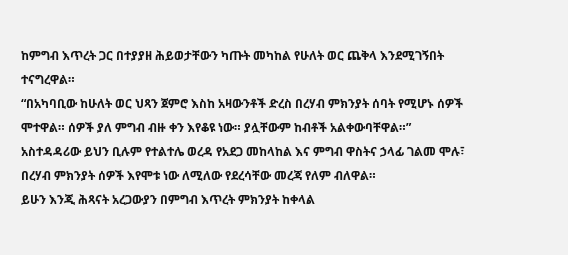ከምግብ እጥረት ጋር በተያያዘ ሕይወታቸውን ካጡት መካከል የሁለት ወር ጨቅላ እንደሚገኝበት ተናግረዋል።
“በአካባቢው ከሁለት ወር ህጻን ጀምሮ እስከ አዛውንቶች ድረስ በረሃብ ምክንያት ሰባት የሚሆኑ ሰዎች ሞተዋል። ሰዎች ያለ ምግብ ብዙ ቀን እየቆዩ ነው። ያሏቸውም ከብቶች አልቀውባቸዋል።”
አስተዳዳሪው ይህን ቢሉም የተልተሌ ወረዳ የአደጋ መከላከል እና ምግብ ዋስትና ኃላፊ ገልመ ሞሉ፣ በረሃብ ምክንያት ሰዎች እየሞቱ ነው ለሚለው የደረሳቸው መረጃ የለም ብለዋል።
ይሁን እንጂ ሕጻናት አረጋውያን በምግብ እጥረት ምክንያት ከቀላል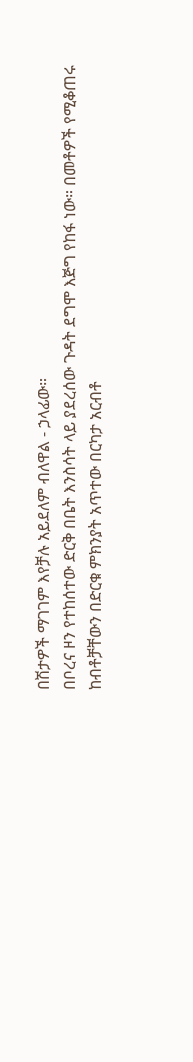በሽታዎች ማገገም እየቻሉ አይደለም ብለዋል - ኃላፊው።
በቦረና ዞን የተከሰተው ድርቅ በቤት እንስሳት ላይ ያደረሰው ጉዳት ደግሞ እጅግ የከፋ ነው። በመቶዎች የሚቆጠሩ ከብቶቻቸውን በድርቁ ምክንያት አጥተው በርካታ አርብቶ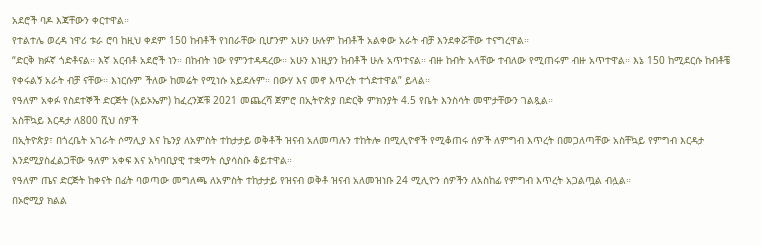አደሮች ባዶ እጃቸውን ቀርተዋል።
የተልተሌ ወረዳ ነዋሪ ቱራ ሮባ ከዚህ ቀደም 150 ከብቶች የነበራቸው ቢሆንም አሁን ሁሉም ከብቶች አልቀው አራት ብቻ እንደቀሯቸው ተናግረዋል።
“ድርቅ ክፉኛ ጎድቶናል። እኛ አርብቶ አደሮች ነን። በከብት ነው የምንተዳዳረው። አሁን እነዚያን ከብቶች ሁሉ አጥተናል። ብዙ ከብት አላቸው ተብለው የሚጠሩም ብዙ አጥተዋል። እኔ 150 ከሚደርሱ ከብቶቼ የቀሩልኝ አራት ብቻ ናቸው። እነርሱም ችለው ከመሬት የሚነሱ አይደሉም። በውሃ እና መኖ እጥረት ተጎድተዋል” ይላል።
የዓለም አቀፉ የስደተኞች ድርጅት (አይኦኤም) ከፈረንጆቹ 2021 መጨረሻ ጀምሮ በኢትዮጵያ በድርቅ ምክንያት 4.5 የቤት እንስሳት መሞታቸውን ገልጿል።
አስቸኳይ እርዳታ ለ800 ሺህ ሰዎች
በኢትዮጵያ፣ በጎረቤት አገራት ሶማሊያ እና ኬንያ ለአምስት ተከታታይ ወቅቶች ዝናብ አለመጣሉን ተከትሎ በሚሊዮኖች የሚቆጠሩ ሰዎች ለምግብ እጥረት በመጋለጣቸው አስቸኳይ የምግብ እርዳታ እንደሚያስፈልጋቸው ዓለም አቀፍ እና አካባቢያዊ ተቋማት ሲያሳስቡ ቆይተዋል።
የዓለም ጤና ድርጅት ከቀናት በፊት ባወጣው መግለጫ ለአምስት ተከታታይ የዝናብ ወቅቶ ዝናብ አለመዝነቡ 24 ሚሊዮን ሰዎችን ለአስከፊ የምግብ እጥረት አጋልጧል ብሏል።
በኦሮሚያ ክልል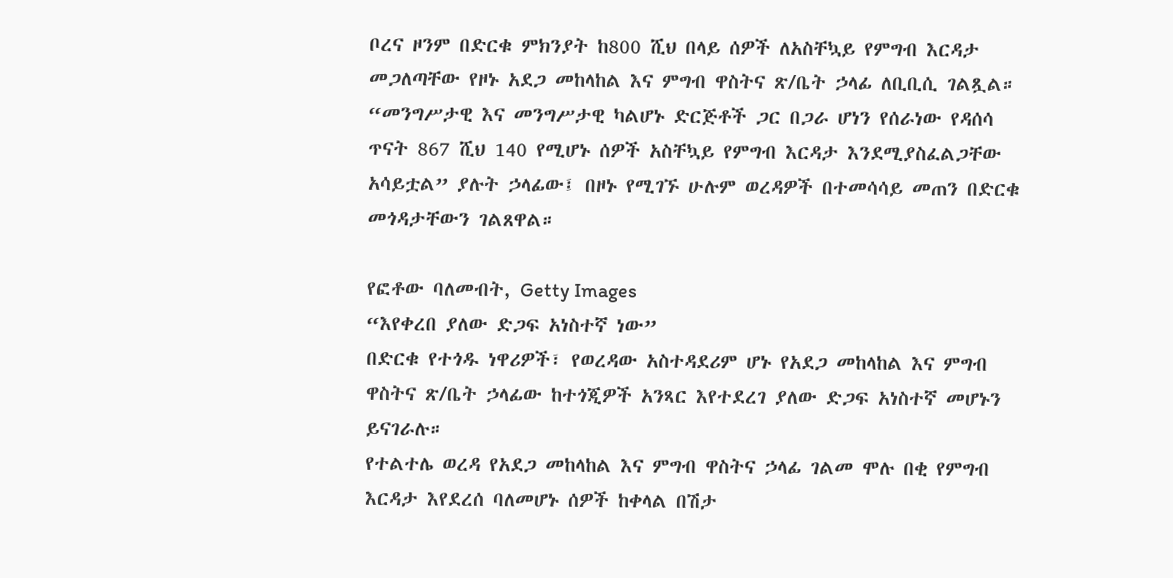ቦረና ዞንም በድርቁ ምክንያት ከ800 ሺህ በላይ ሰዎች ለአስቸኳይ የምግብ እርዳታ መጋለጣቸው የዞኑ አደጋ መከላከል እና ምግብ ዋስትና ጽ/ቤት ኃላፊ ለቢቢሲ ገልጿል።
“መንግሥታዊ እና መንግሥታዊ ካልሆኑ ድርጅቶች ጋር በጋራ ሆነን የሰራነው የዳሰሳ ጥናት 867 ሺህ 140 የሚሆኑ ሰዎች አስቸኳይ የምግብ እርዳታ እንደሚያስፈልጋቸው አሳይቷል” ያሉት ኃላፊው፤ በዞኑ የሚገኙ ሁሉም ወረዳዎች በተመሳሳይ መጠን በድርቁ መጎዳታቸውን ገልጸዋል።

የፎቶው ባለመብት, Getty Images
“እየቀረበ ያለው ድጋፍ አነስተኛ ነው”
በድርቁ የተጎዱ ነዋሪዎች፣ የወረዳው አስተዳደሪም ሆኑ የአደጋ መከላከል እና ምግብ ዋስትና ጽ/ቤት ኃላፊው ከተጎጂዎች አንጻር እየተደረገ ያለው ድጋፍ አነስተኛ መሆኑን ይናገራሉ።
የተልተሌ ወረዳ የአደጋ መከላከል እና ምግብ ዋስትና ኃላፊ ገልመ ሞሉ በቂ የምግብ እርዳታ እየደረሰ ባለመሆኑ ሰዎች ከቀላል በሽታ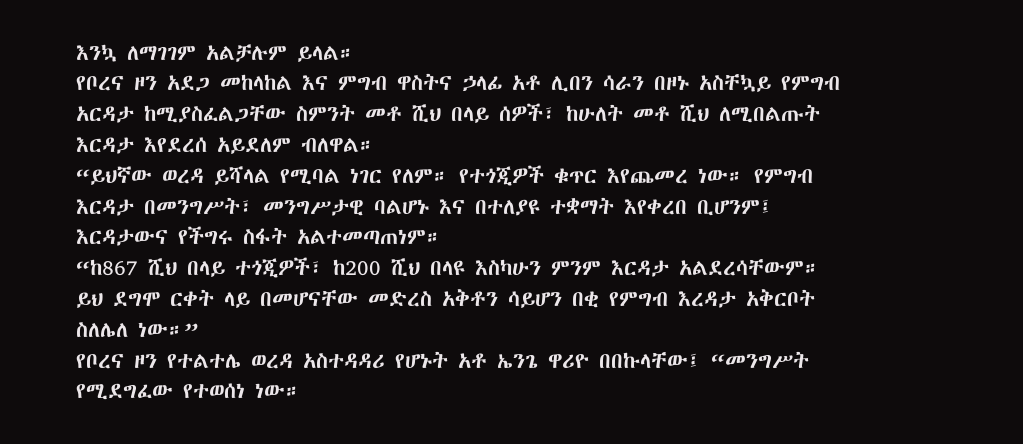እንኳ ለማገገም አልቻሉም ይላል።
የቦረና ዞን አደጋ መከላከል እና ምግብ ዋስትና ኃላፊ አቶ ሊበን ሳራን በዞኑ አስቸኳይ የምግብ አርዳታ ከሚያስፈልጋቸው ስምንት መቶ ሺህ በላይ ሰዎች፣ ከሁለት መቶ ሺህ ለሚበልጡት እርዳታ እየደረሰ አይደለም ብለዋል።
“ይህኛው ወረዳ ይሻላል የሚባል ነገር የለም። የተጎጂዎች ቁጥር እየጨመረ ነው። የምግብ እርዳታ በመንግሥት፣ መንግሥታዊ ባልሆኑ እና በተለያዩ ተቋማት እየቀረበ ቢሆንም፤ እርዳታውና የችግሩ ስፋት አልተመጣጠነም።
“ከ867 ሺህ በላይ ተጎጂዎች፣ ከ200 ሺህ በላዩ እስካሁን ምንም እርዳታ አልደረሳቸውም። ይህ ደግሞ ርቀት ላይ በመሆናቸው መድረስ አቅቶን ሳይሆን በቂ የምግብ እረዳታ አቅርቦት ስለሌለ ነው።”
የቦረና ዞን የተልተሌ ወረዳ አስተዳዳሪ የሆኑት አቶ ኤንጌ ዋሪዮ በበኩላቸው፤ “መንግሥት የሚደግፈው የተወሰነ ነው።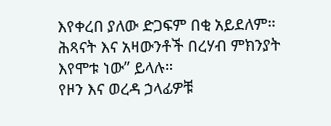እየቀረበ ያለው ድጋፍም በቂ አይደለም። ሕጻናት እና አዛውንቶች በረሃብ ምክንያት እየሞቱ ነው” ይላሉ።
የዞን እና ወረዳ ኃላፊዎቹ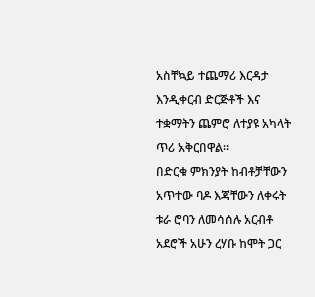አስቸኳይ ተጨማሪ እርዳታ እንዲቀርብ ድርጅቶች እና ተቋማትን ጨምሮ ለተያዩ አካላት ጥሪ አቅርበዋል።
በድርቁ ምክንያት ከብቶቻቸውን አጥተው ባዶ እጃቸውን ለቀሩት ቱራ ሮባን ለመሳሰሉ አርብቶ አደሮች አሁን ረሃቡ ከሞት ጋር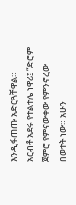እንዲፋጠጡ አድርጓቸዋል።
አርብቶ አደሩ የተልተሌ ነዋሪ፤ “ድሮም ጀምሮ የምናውቀው የምንኖረው በወተት ነው። አሁን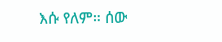እሱ የለም። ሰው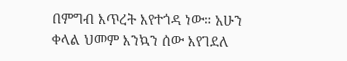በምግብ እጥረት እየተጎዳ ነው። አሁን ቀላል ህመም እንኳን ሰው እየገደለ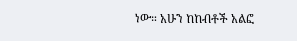ነው። አሁን ከከብቶች አልፎ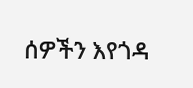ሰዎችን እየጎዳ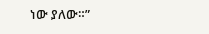ነው ያለው።”